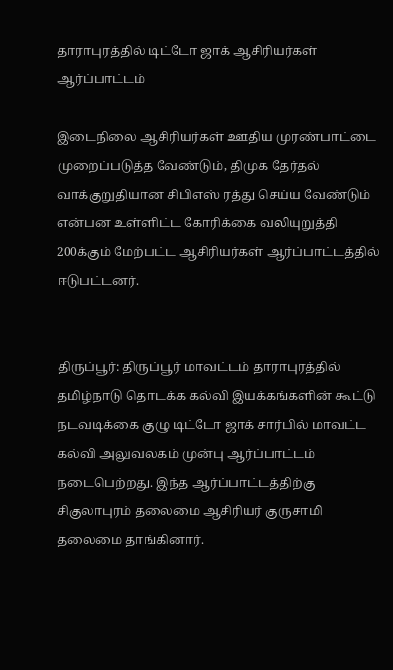தாராபுரத்தில் டிட்டோ ஜாக் ஆசிரியர்கள் ஆர்ப்பாட்டம்

இடைநிலை ஆசிரியர்கள் ஊதிய முரண்பாட்டை முறைப்படுத்த வேண்டும், திமுக தேர்தல் வாக்குறுதியான சிபிஎஸ் ரத்து செய்ய வேண்டும் என்பன உள்ளிட்ட கோரிக்கை வலியுறுத்தி 200க்கும் மேற்பட்ட ஆசிரியர்கள் ஆர்ப்பாட்டத்தில் ஈடுபட்டனர்.


திருப்பூர்: திருப்பூர் மாவட்டம் தாராபுரத்தில் தமிழ்நாடு தொடக்க கல்வி இயக்கங்களின் கூட்டு நடவடிக்கை குழு டிட்டோ ஜாக் சார்பில் மாவட்ட கல்வி அலுவலகம் முன்பு ஆர்ப்பாட்டம் நடைபெற்றது. இந்த ஆர்ப்பாட்டத்திற்கு சிகுலாபுரம் தலைமை ஆசிரியர் குருசாமி தலைமை தாங்கினார்.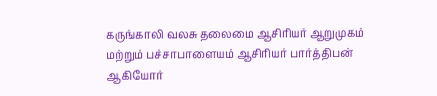கருங்காலி வலசு தலைமை ஆசிரியர் ஆறுமுகம் மற்றும் பச்சாபாளையம் ஆசிரியர் பார்த்திபன் ஆகியோர்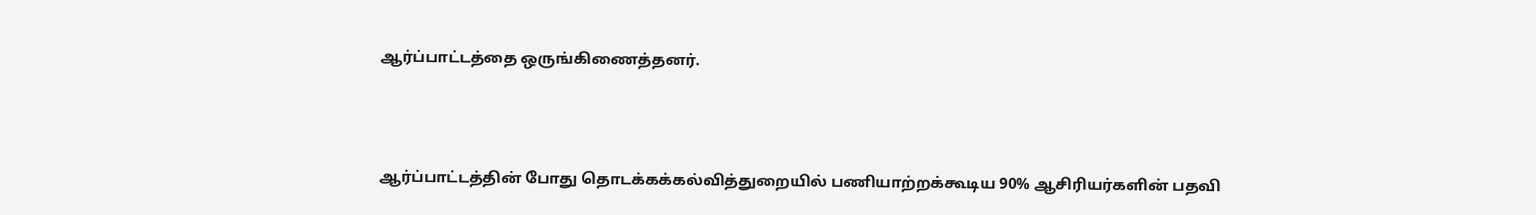ஆர்ப்பாட்டத்தை ஒருங்கிணைத்தனர்.



ஆர்ப்பாட்டத்தின் போது தொடக்கக்கல்வித்துறையில் பணியாற்றக்கூடிய 90% ஆசிரியர்களின் பதவி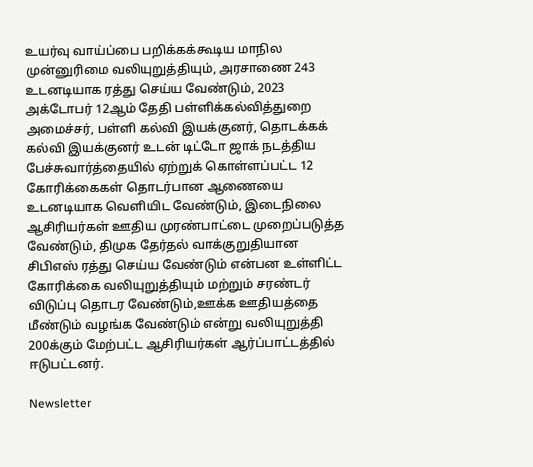உயர்வு வாய்ப்பை பறிக்கக்கூடிய மாநில முன்னுரிமை வலியுறுத்தியும், அரசாணை 243 உடனடியாக ரத்து செய்ய வேண்டும், 2023 அக்டோபர் 12ஆம் தேதி பள்ளிக்கல்வித்துறை அமைச்சர், பள்ளி கல்வி இயக்குனர், தொடக்கக் கல்வி இயக்குனர் உடன் டிட்டோ ஜாக் நடத்திய பேச்சுவார்த்தையில் ஏற்றுக் கொள்ளப்பட்ட 12 கோரிக்கைகள் தொடர்பான ஆணையை உடனடியாக வெளியிட வேண்டும், இடைநிலை ஆசிரியர்கள் ஊதிய முரண்பாட்டை முறைப்படுத்த வேண்டும், திமுக தேர்தல் வாக்குறுதியான சிபிஎஸ் ரத்து செய்ய வேண்டும் என்பன உள்ளிட்ட கோரிக்கை வலியுறுத்தியும் மற்றும் சரண்டர் விடுப்பு தொடர வேண்டும்,ஊக்க ஊதியத்தை மீண்டும் வழங்க வேண்டும் என்று வலியுறுத்தி 200க்கும் மேற்பட்ட ஆசிரியர்கள் ஆர்ப்பாட்டத்தில் ஈடுபட்டனர்.

Newsletter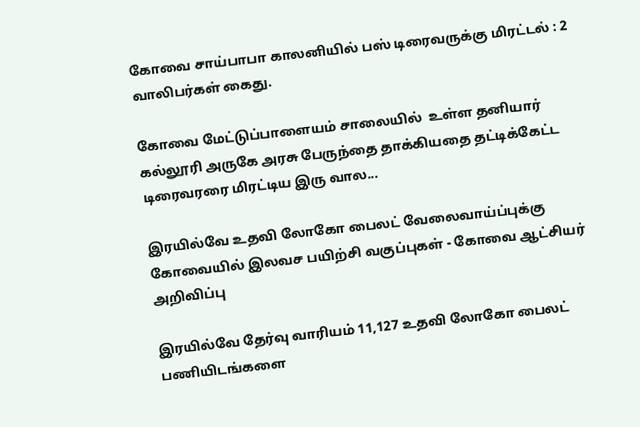கோவை சாய்பாபா காலனியில் பஸ் டிரைவருக்கு மிரட்டல் : 2 வாலிபர்கள் கைது.

கோவை மேட்டுப்பாளையம் சாலையில்  உள்ள தனியார் கல்லூரி அருகே அரசு பேருந்தை தாக்கியதை தட்டிக்கேட்ட டிரைவரரை மிரட்டிய இரு வால...

இரயில்வே உதவி லோகோ பைலட் வேலைவாய்ப்புக்கு கோவையில் இலவச பயிற்சி வகுப்புகள் - கோவை ஆட்சியர் அறிவிப்பு

இரயில்வே தேர்வு வாரியம் 11,127 உதவி லோகோ பைலட் பணியிடங்களை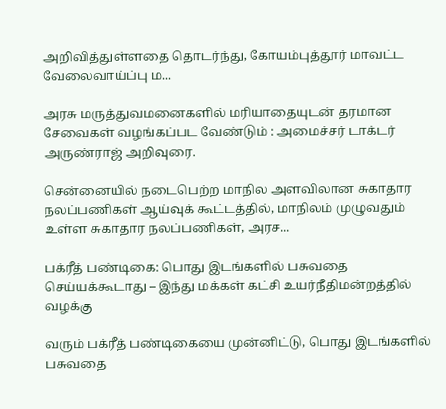அறிவித்துள்ளதை தொடர்ந்து, கோயம்புத்தூர் மாவட்ட வேலைவாய்ப்பு ம...

அரசு மருத்துவமனைகளில் மரியாதையுடன் தரமான சேவைகள் வழங்கப்பட வேண்டும் : அமைச்சர் டாக்டர் அருண்ராஜ் அறிவுரை.

சென்னையில் நடைபெற்ற மாநில அளவிலான சுகாதார நலப்பணிகள் ஆய்வுக் கூட்டத்தில், மாநிலம் முழுவதும் உள்ள சுகாதார நலப்பணிகள், அரச...

பக்ரீத் பண்டிகை: பொது இடங்களில் பசுவதை செய்யக்கூடாது – இந்து மக்கள் கட்சி உயர்நீதிமன்றத்தில் வழக்கு

வரும் பக்ரீத் பண்டிகையை முன்னிட்டு, பொது இடங்களில் பசுவதை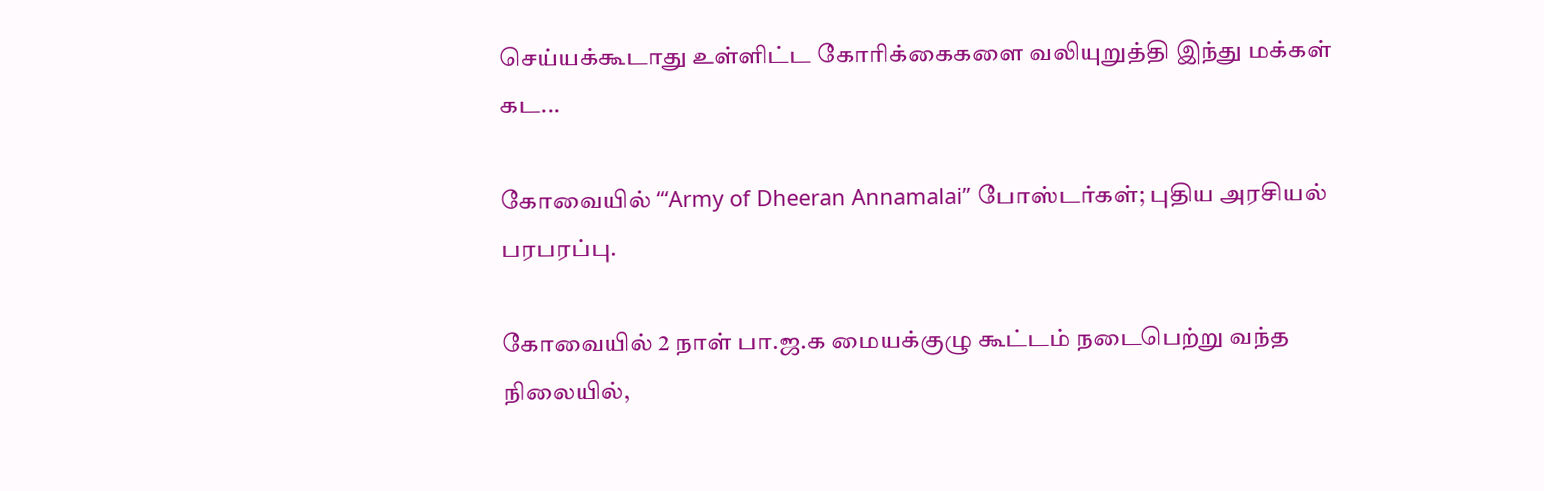செய்யக்கூடாது உள்ளிட்ட கோரிக்கைகளை வலியுறுத்தி இந்து மக்கள் கட...

கோவையில் ‘“Army of Dheeran Annamalai” போஸ்டர்கள்; புதிய அரசியல் பரபரப்பு.

கோவையில் 2 நாள் பா.ஜ.க மையக்குழு கூட்டம் நடைபெற்று வந்த நிலையில்,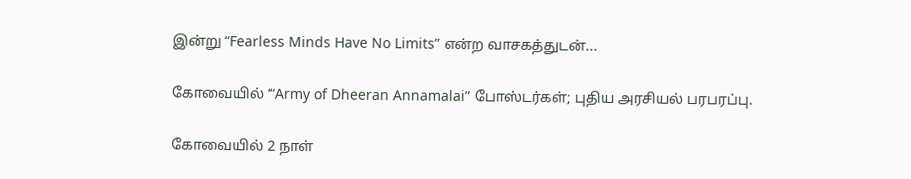இன்று “Fearless Minds Have No Limits” என்ற வாசகத்துடன்...

கோவையில் ‘“Army of Dheeran Annamalai” போஸ்டர்கள்; புதிய அரசியல் பரபரப்பு.

கோவையில் 2 நாள்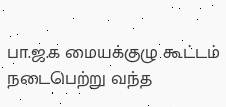பா.ஜ.க மையக்குழு கூட்டம் நடைபெற்று வந்த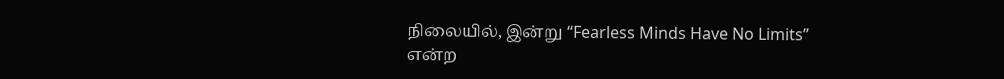நிலையில், இன்று “Fearless Minds Have No Limits” என்ற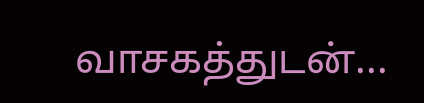வாசகத்துடன்...